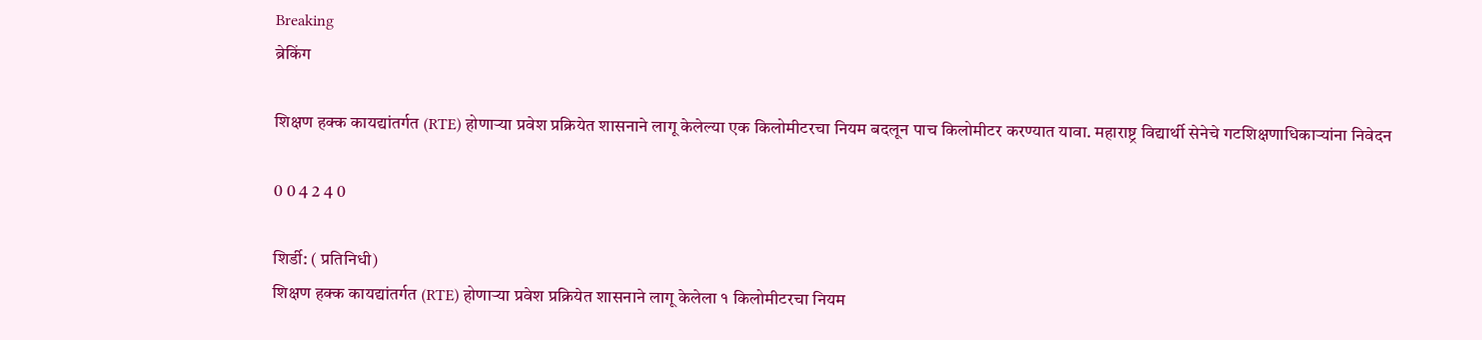Breaking
ब्रेकिंग

शिक्षण हक्क कायद्यांतर्गत (RTE) होणाऱ्या प्रवेश प्रक्रियेत शासनाने लागू केलेल्या एक किलोमीटरचा नियम बदलून पाच किलोमीटर करण्यात यावा. महाराष्ट्र विद्यार्थी सेनेचे गटशिक्षणाधिकाऱ्यांना निवेदन

0 0 4 2 4 0

शिर्डी: ( प्रतिनिधी)
शिक्षण हक्क कायद्यांतर्गत (RTE) होणाऱ्या प्रवेश प्रक्रियेत शासनाने लागू केलेला १ किलोमीटरचा नियम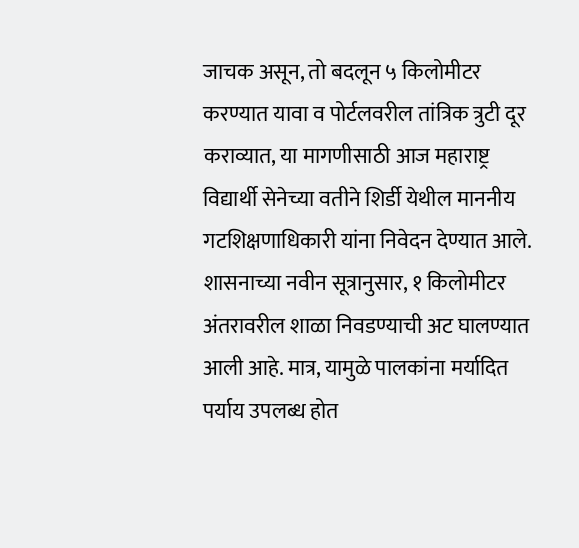जाचक असून, तो बदलून ५ किलोमीटर करण्यात यावा व पोर्टलवरील तांत्रिक त्रुटी दूर कराव्यात, या मागणीसाठी आज महाराष्ट्र विद्यार्थी सेनेच्या वतीने शिर्डी येथील माननीय गटशिक्षणाधिकारी यांना निवेदन देण्यात आले.
शासनाच्या नवीन सूत्रानुसार, १ किलोमीटर अंतरावरील शाळा निवडण्याची अट घालण्यात आली आहे. मात्र, यामुळे पालकांना मर्यादित पर्याय उपलब्ध होत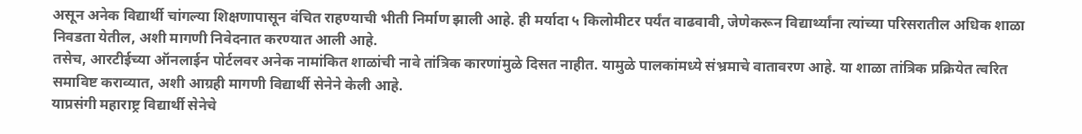असून अनेक विद्यार्थी चांगल्या शिक्षणापासून वंचित राहण्याची भीती निर्माण झाली आहे. ही मर्यादा ५ किलोमीटर पर्यंत वाढवावी, जेणेकरून विद्यार्थ्यांना त्यांच्या परिसरातील अधिक शाळा निवडता येतील, अशी मागणी निवेदनात करण्यात आली आहे.
तसेच, आरटीईच्या ऑनलाईन पोर्टलवर अनेक नामांकित शाळांची नावे तांत्रिक कारणांमुळे दिसत नाहीत. यामुळे पालकांमध्ये संभ्रमाचे वातावरण आहे. या शाळा तांत्रिक प्रक्रियेत त्वरित समाविष्ट कराव्यात, अशी आग्रही मागणी विद्यार्थी सेनेने केली आहे.
याप्रसंगी महाराष्ट्र विद्यार्थी सेनेचे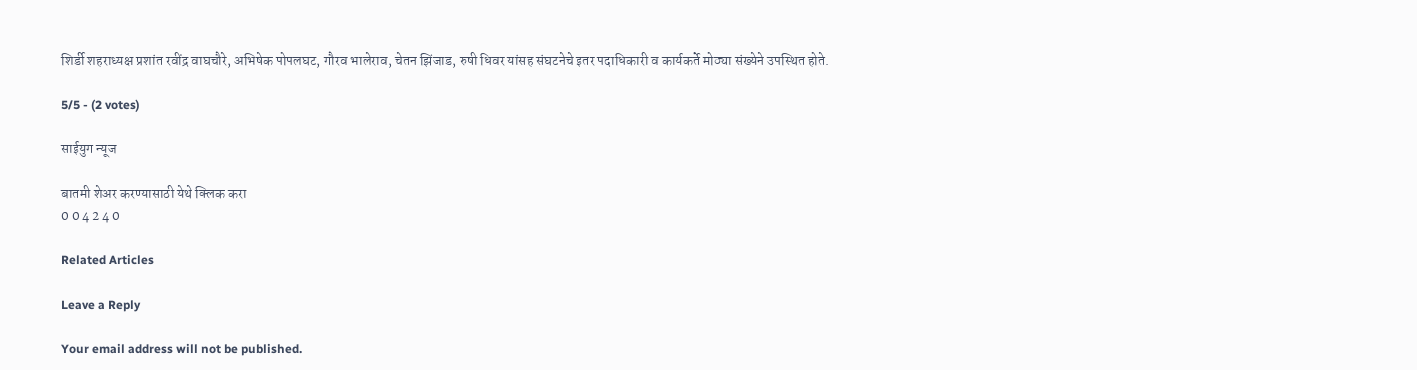शिर्डी शहराध्यक्ष प्रशांत रवींद्र वाघचौरे, अभिषेक पोपलघट, गौरव भालेराव, चेतन झिंजाड, रुषी धिवर यांसह संघटनेचे इतर पदाधिकारी व कार्यकर्ते मोठ्या संख्येने उपस्थित होते.

5/5 - (2 votes)

साईयुग न्यूज

बातमी शेअर करण्यासाठी येथे क्लिक करा
0 0 4 2 4 0

Related Articles

Leave a Reply

Your email address will not be published.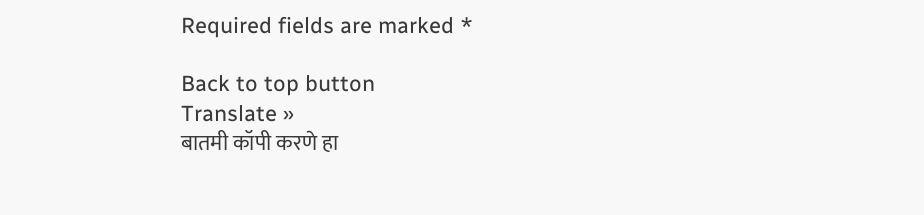Required fields are marked *

Back to top button
Translate »
बातमी कॉपी करणे हा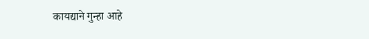कायद्याने गुन्हा आहे